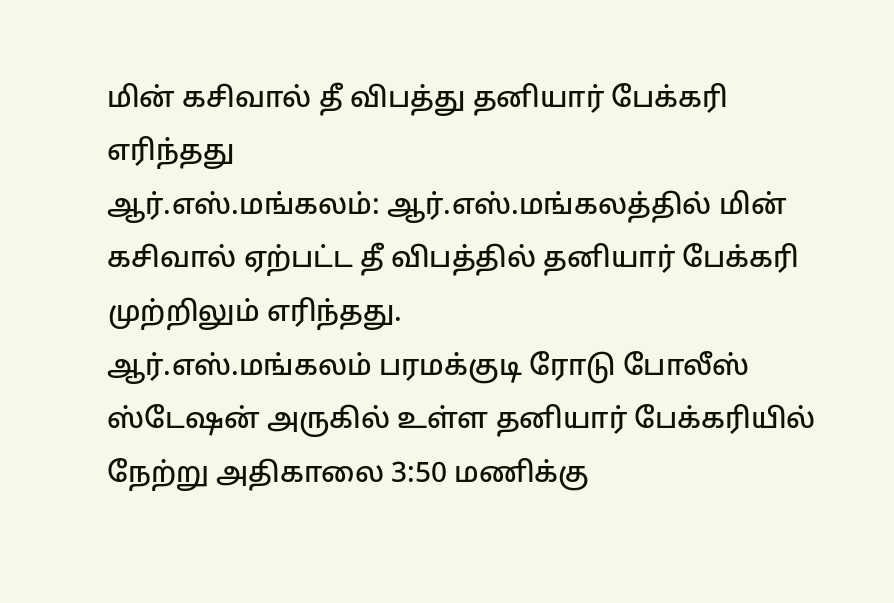மின் கசிவால் தீ விபத்து தனியார் பேக்கரி எரிந்தது
ஆர்.எஸ்.மங்கலம்: ஆர்.எஸ்.மங்கலத்தில் மின் கசிவால் ஏற்பட்ட தீ விபத்தில் தனியார் பேக்கரி முற்றிலும் எரிந்தது.
ஆர்.எஸ்.மங்கலம் பரமக்குடி ரோடு போலீஸ் ஸ்டேஷன் அருகில் உள்ள தனியார் பேக்கரியில் நேற்று அதிகாலை 3:50 மணிக்கு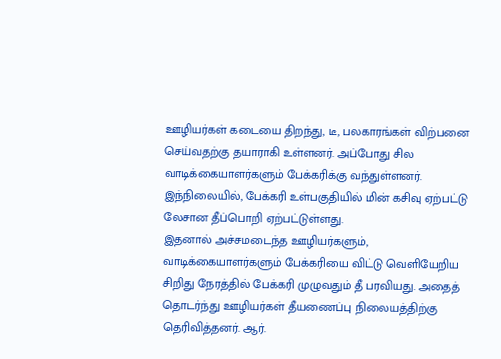ஊழியர்கள் கடையை திறந்து, டீ, பலகாரங்கள் விற்பனை செய்வதற்கு தயாராகி உள்ளனர். அப்போது சில வாடிக்கையாளர்களும் பேக்கரிக்கு வந்துள்ளனர். இந்நிலையில், பேக்கரி உள்பகுதியில் மின் கசிவு ஏற்பட்டு லேசான தீப்பொறி ஏற்பட்டுள்ளது.
இதனால் அச்சமடைந்த ஊழியர்களும், வாடிக்கையாளர்களும் பேக்கரியை விட்டு வெளியேறிய சிறிது நேரத்தில் பேக்கரி முழுவதும் தீ பரவியது. அதைத் தொடர்ந்து ஊழியர்கள் தீயணைப்பு நிலையத்திற்கு தெரிவித்தனர். ஆர்.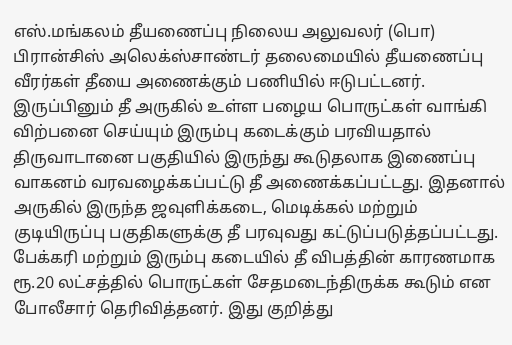எஸ்.மங்கலம் தீயணைப்பு நிலைய அலுவலர் (பொ) பிரான்சிஸ் அலெக்ஸ்சாண்டர் தலைமையில் தீயணைப்பு வீரர்கள் தீயை அணைக்கும் பணியில் ஈடுபட்டனர்.
இருப்பினும் தீ அருகில் உள்ள பழைய பொருட்கள் வாங்கி விற்பனை செய்யும் இரும்பு கடைக்கும் பரவியதால் திருவாடானை பகுதியில் இருந்து கூடுதலாக இணைப்பு வாகனம் வரவழைக்கப்பட்டு தீ அணைக்கப்பட்டது. இதனால் அருகில் இருந்த ஜவுளிக்கடை, மெடிக்கல் மற்றும் குடியிருப்பு பகுதிகளுக்கு தீ பரவுவது கட்டுப்படுத்தப்பட்டது.
பேக்கரி மற்றும் இரும்பு கடையில் தீ விபத்தின் காரணமாக ரூ.20 லட்சத்தில் பொருட்கள் சேதமடைந்திருக்க கூடும் என போலீசார் தெரிவித்தனர். இது குறித்து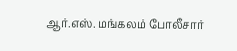ஆர்.எஸ். மங்கலம் போலீசார்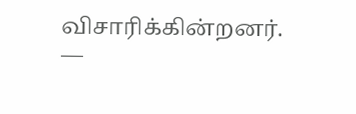விசாரிக்கின்றனர்.
––